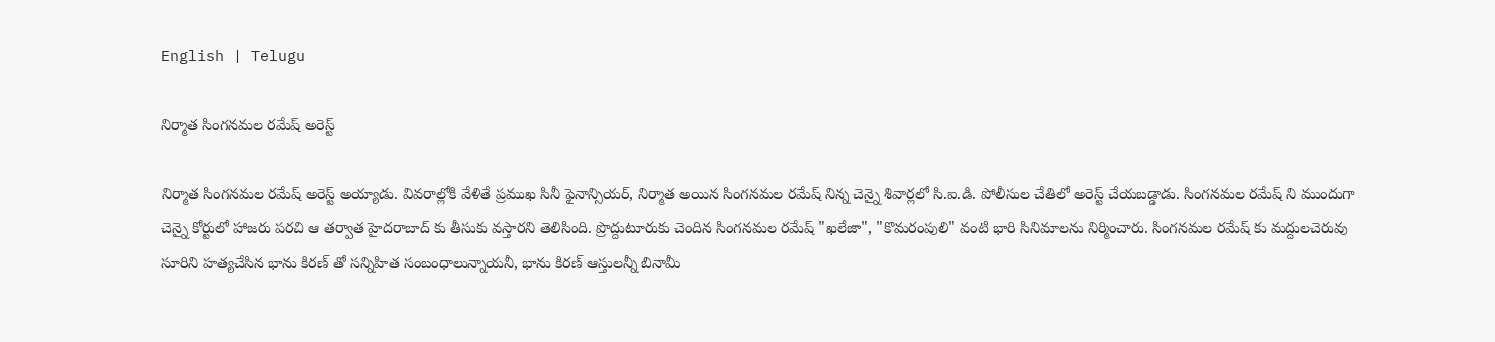English | Telugu

నిర్మాత సింగనమల రమేష్ అరెస్ట్

నిర్మాత సింగనమల రమేష్ అరెస్ట్ అయ్యాడు. వివరాల్లోకి వేళితే ప్రముఖ సినీ ఫైనాన్సియర్, నిర్మాత అయిన సింగనమల రమేష్ నిన్న చెన్నై శివార్లలో సి.ఐ.డి. పోలీసుల చేతిలో అరెస్ట్ చేయబడ్డాడు. సింగనమల రమేష్ ని ముందుగా చెన్నై కోర్టులో హాజరు పరచి ఆ తర్వాత హైదరాబాద్ కు తీసుకు వస్తారని తెలిసింది. ప్రొద్దుటూరుకు చెందిన సింగనమల రమేష్ "ఖలేజా", "కొమరంపులి" వంటి భారి సినిమాలను నిర్మించారు. సింగనమల రమేష్ కు మద్దులచెరువు సూరిని హత్యచేసిన భాను కిరణ్ తో సన్నిహిత సంబంధాలున్నాయనీ, భాను కిరణ్ ఆస్తులన్నీ బినామీ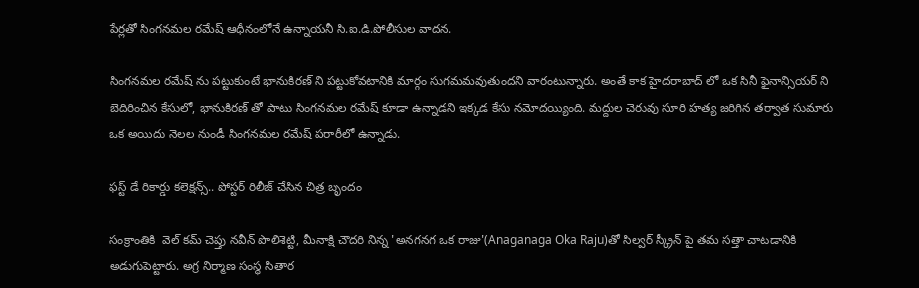పేర్లతో సింగనమల రమేష్ ఆధీనంలోనే ఉన్నాయనీ సి.ఐ.డి.పోలీసుల వాదన.

సింగనమల రమేష్ ను పట్టుకుంటే భానుకిరణ్ ని పట్టుకోవటానికి మార్గం సుగమమవుతుందని వారంటున్నారు. అంతే కాక హైదరాబాద్ లో ఒక సినీ ఫైనాన్సియర్ ని బెదిరించిన కేసులో, భానుకిరణ్ తో పాటు సింగనమల రమేష్ కూడా ఉన్నాడని ఇక్కడ కేసు నమోదయ్యింది. మద్దుల చెరువు సూరి హత్య జరిగిన తర్వాత సుమారు ఒక అయిదు నెలల నుండీ సింగనమల రమేష్ పరారీలో ఉన్నాడు.

ఫస్ట్ డే రికార్డు కలెక్షన్స్.. పోస్టర్ రిలీజ్ చేసిన చిత్ర బృందం

సంక్రాంతికి  వెల్ కమ్ చెప్తు నవీన్ పొలిశెట్టి, మీనాక్షి చౌదరి నిన్న 'అనగనగ ఒక రాజు'(Anaganaga Oka Raju)తో సిల్వర్ స్క్రీన్ పై తమ సత్తా చాటడానికి అడుగుపెట్టారు. అగ్ర నిర్మాణ సంస్థ సితార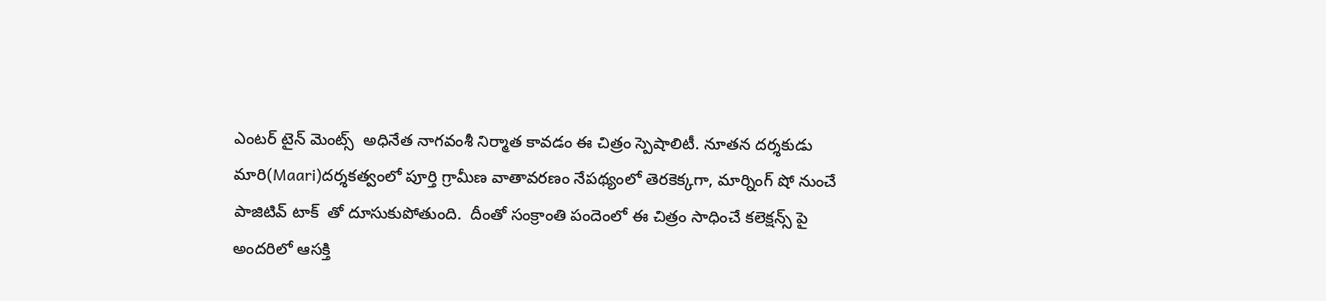ఎంటర్ టైన్ మెంట్స్  అధినేత నాగవంశీ నిర్మాత కావడం ఈ చిత్రం స్పెషాలిటీ. నూతన దర్శకుడు మారి(Maari)దర్శకత్వంలో పూర్తి గ్రామీణ వాతావరణం నేపథ్యంలో తెరకెక్కగా, మార్నింగ్ షో నుంచే   పాజిటివ్ టాక్  తో దూసుకుపోతుంది.  దీంతో సంక్రాంతి పందెంలో ఈ చిత్రం సాధించే కలెక్షన్స్ పై అందరిలో ఆసక్తి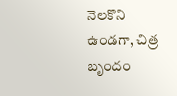నెలకొని ఉండగా, చిత్ర బృందం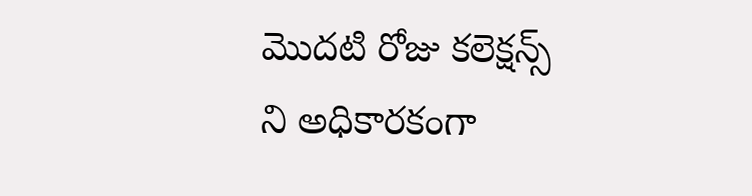మొదటి రోజు కలెక్షన్స్ ని అధికారకంగా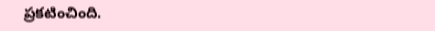ప్రకటించింది.